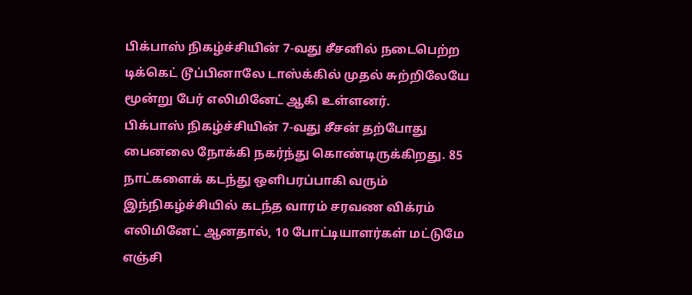பிக்பாஸ் நிகழ்ச்சியின் 7-வது சீசனில் நடைபெற்ற டிக்கெட் டூப்பினாலே டாஸ்க்கில் முதல் சுற்றிலேயே மூன்று பேர் எலிமினேட் ஆகி உள்ளனர்.
பிக்பாஸ் நிகழ்ச்சியின் 7-வது சீசன் தற்போது பைனலை நோக்கி நகர்ந்து கொண்டிருக்கிறது. 85 நாட்களைக் கடந்து ஒளிபரப்பாகி வரும் இந்நிகழ்ச்சியில் கடந்த வாரம் சரவண விக்ரம் எலிமினேட் ஆனதால், 10 போட்டியாளர்கள் மட்டுமே எஞ்சி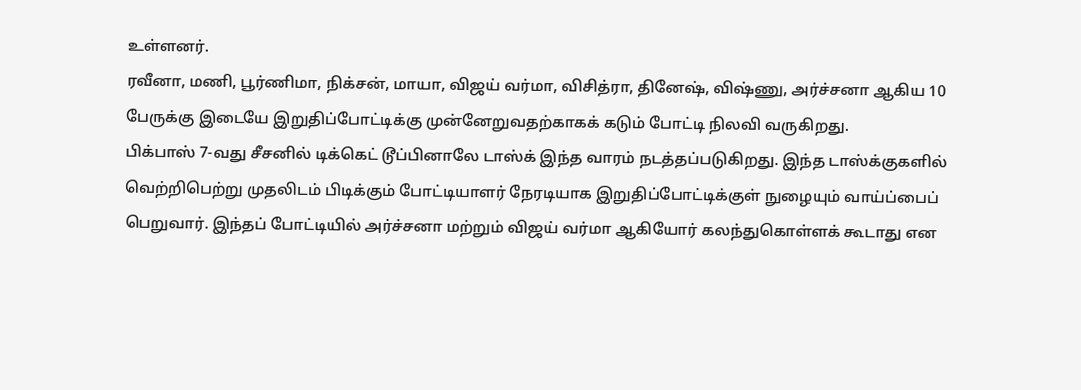உள்ளனர்.
ரவீனா, மணி, பூர்ணிமா, நிக்சன், மாயா, விஜய் வர்மா, விசித்ரா, தினேஷ், விஷ்ணு, அர்ச்சனா ஆகிய 10 பேருக்கு இடையே இறுதிப்போட்டிக்கு முன்னேறுவதற்காகக் கடும் போட்டி நிலவி வருகிறது.
பிக்பாஸ் 7-வது சீசனில் டிக்கெட் டூப்பினாலே டாஸ்க் இந்த வாரம் நடத்தப்படுகிறது. இந்த டாஸ்க்குகளில் வெற்றிபெற்று முதலிடம் பிடிக்கும் போட்டியாளர் நேரடியாக இறுதிப்போட்டிக்குள் நுழையும் வாய்ப்பைப் பெறுவார். இந்தப் போட்டியில் அர்ச்சனா மற்றும் விஜய் வர்மா ஆகியோர் கலந்துகொள்ளக் கூடாது என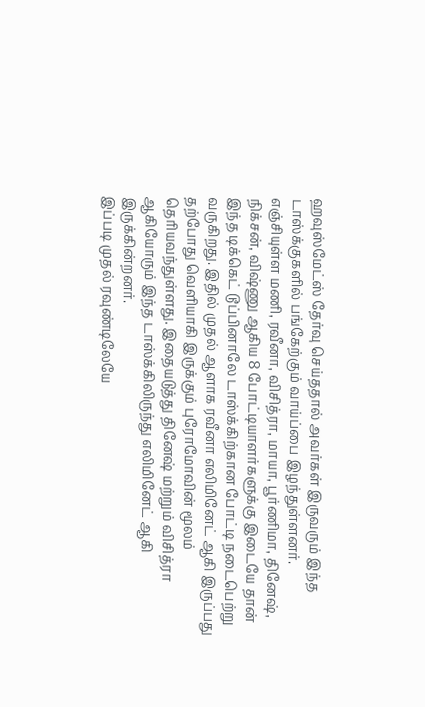ஹவுஸ்மேட்ஸ் தேர்வு செய்ததால் அவர்கள் இருவரும் இந்த டாஸ்க்குகளில் பங்கேற்கும் வாய்ப்பை இழந்துள்ளனர்.
எஞ்சியுள்ள மணி, ரவீனா, விசித்ரா, மாயா, பூர்ணிமா, தினேஷ், நிக்சன், விஷ்ணு ஆகிய 8 போட்டியாளர்களுக்கு இடையே தான் இந்த டிக்கெட் டூப்பினாலே டாஸ்க்கிற்கான போட்டி நடைபெற்று வருகிறது. இதில் முதல் ஆளாக ரவீனா எலிமினேட் ஆகி இருப்பது தற்போது வெளியாகி இருக்கும் புரோமோவின் மூலம் தெரியவந்துள்ளது. இதையடுத்து தினேஷ் மற்றும் விசித்ரா ஆகியோரும் இந்த டாஸ்க்கிலிருந்து எலிமினேட் ஆகி இருக்கின்றனர்.
இப்படி முதல் ரவுண்டிலேயே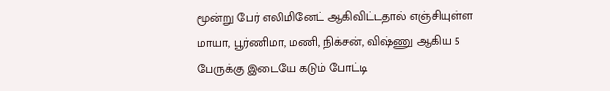மூன்று பேர் எலிமினேட் ஆகிவிட்டதால் எஞ்சியுள்ள மாயா, பூர்ணிமா, மணி, நிக்சன், விஷ்ணு ஆகிய 5 பேருக்கு இடையே கடும் போட்டி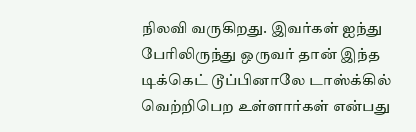நிலவி வருகிறது. இவர்கள் ஐந்து பேரிலிருந்து ஒருவர் தான் இந்த டிக்கெட் டூப்பினாலே டாஸ்க்கில் வெற்றிபெற உள்ளார்கள் என்பது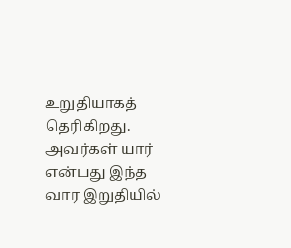உறுதியாகத் தெரிகிறது. அவர்கள் யார் என்பது இந்த வார இறுதியில்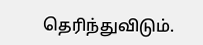தெரிந்துவிடும்.